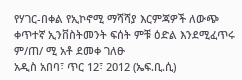የሃገር-በቀል የኢኮኖሚ ማሻሻያ እርምጃዎች ለውጭ ቀጥተኛ ኢንቨስትመንት ፍሰት ምቹ ዕድል እንደሚፈጥሩ ም/ጠ/ ሚ አቶ ደመቀ ገለፁ
አዲስ አበባ፣ ጥር 12፣ 2012 (ኤፍ.ቢ.ሲ)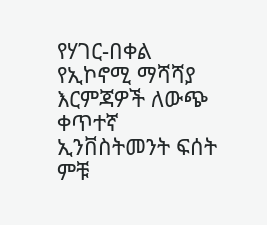የሃገር-በቀል የኢኮኖሚ ማሻሻያ እርምጃዎች ለውጭ ቀጥተኛ ኢንቨስትመንት ፍሰት ምቹ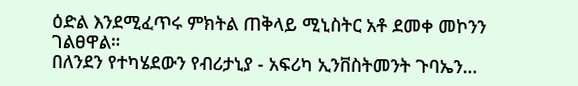ዕድል እንደሚፈጥሩ ምክትል ጠቅላይ ሚኒስትር አቶ ደመቀ መኮንን ገልፀዋል።
በለንደን የተካሄደውን የብሪታኒያ - አፍሪካ ኢንቨስትመንት ጉባኤን…